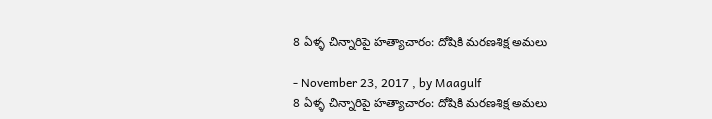8 ఏళ్ళ చిన్నారిపై హత్యాచారం: దోషికి మరణశిక్ష అమలు

- November 23, 2017 , by Maagulf
8 ఏళ్ళ చిన్నారిపై హత్యాచారం: దోషికి మరణశిక్ష అమలు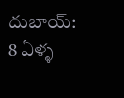దుబాయ్‌: 8 ఏళ్ళ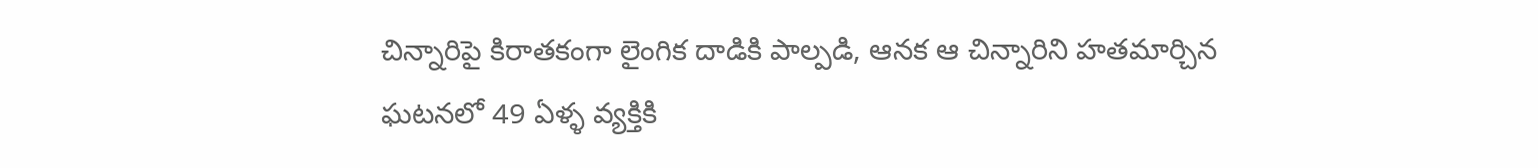చిన్నారిపై కిరాతకంగా లైంగిక దాడికి పాల్పడి, ఆనక ఆ చిన్నారిని హతమార్చిన ఘటనలో 49 ఏళ్ళ వ్యక్తికి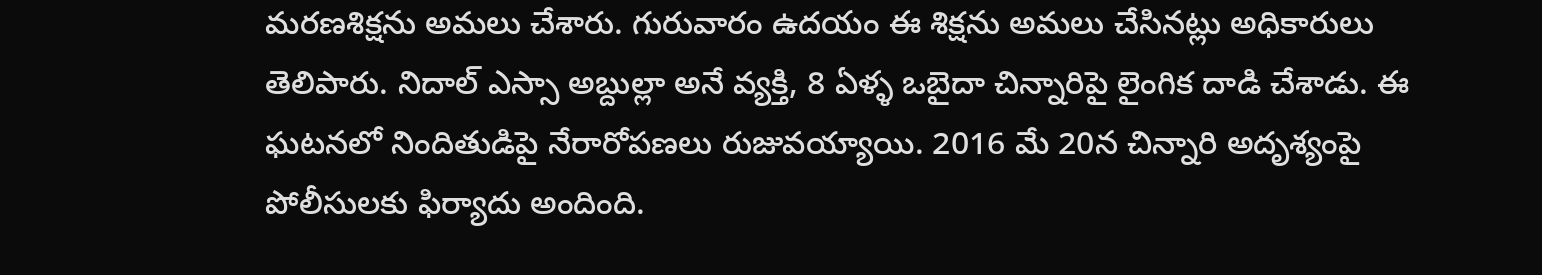మరణశిక్షను అమలు చేశారు. గురువారం ఉదయం ఈ శిక్షను అమలు చేసినట్లు అధికారులు తెలిపారు. నిదాల్‌ ఎస్సా అబ్దుల్లా అనే వ్యక్తి, 8 ఏళ్ళ ఒబైదా చిన్నారిపై లైంగిక దాడి చేశాడు. ఈ ఘటనలో నిందితుడిపై నేరారోపణలు రుజువయ్యాయి. 2016 మే 20న చిన్నారి అదృశ్యంపై పోలీసులకు ఫిర్యాదు అందింది.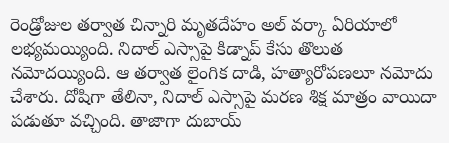రెండ్రోజుల తర్వాత చిన్నారి మృతదేహం అల్‌ వర్కా ఏరియాలో లభ్యమయ్యింది. నిదాల్‌ ఎస్సాపై కిడ్నాప్‌ కేసు తొలుత నమోదయ్యింది. ఆ తర్వాత లైంగిక దాడి, హత్యారోపణలూ నమోదు చేశారు. దోషిగా తేలినా, నిదాల్‌ ఎస్సాపై మరణ శిక్ష మాత్రం వాయిదా పడుతూ వచ్చింది. తాజాగా దుబాయ్‌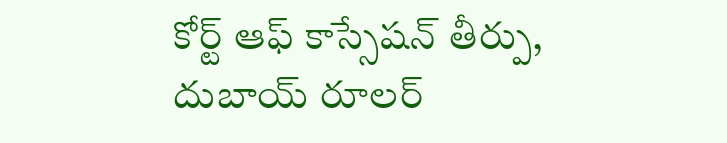కోర్ట్‌ ఆఫ్‌ కాస్సేషన్‌ తీర్పు, దుబాయ్‌ రూలర్‌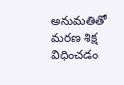అనుమతితో మరణ శిక్ష విధించడం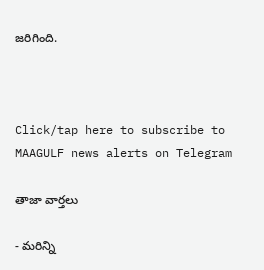జరిగింది.



Click/tap here to subscribe to MAAGULF news alerts on Telegram

తాజా వార్తలు

- మరిన్ని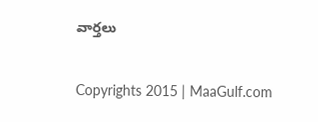వార్తలు

Copyrights 2015 | MaaGulf.com